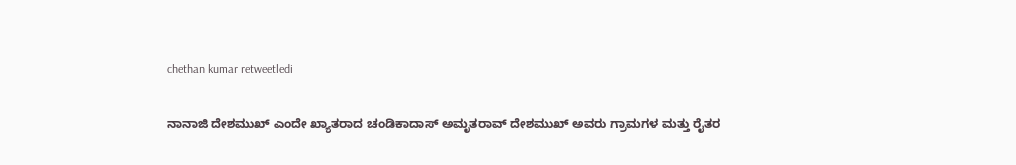chethan kumar retweetledi

ನಾನಾಜಿ ದೇಶಮುಖ್ ಎಂದೇ ಖ್ಯಾತರಾದ ಚಂಡಿಕಾದಾಸ್ ಅಮೃತರಾವ್ ದೇಶಮುಖ್ ಅವರು ಗ್ರಾಮಗಳ ಮತ್ತು ರೈತರ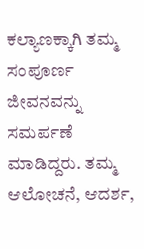ಕಲ್ಯಾಣಕ್ಕಾಗಿ ತಮ್ಮ ಸಂಪೂರ್ಣ ಜೀವನವನ್ನು ಸಮರ್ಪಣೆ ಮಾಡಿದ್ದರು. ತಮ್ಮ ಆಲೋಚನೆ, ಆದರ್ಶ,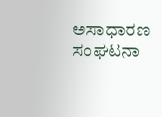ಅಸಾಧಾರಣ ಸಂಘಟನಾ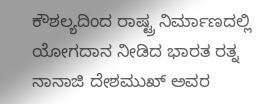ಕೌಶಲ್ಯದಿಂದ ರಾಷ್ಟ್ರ ನಿರ್ಮಾಣದಲ್ಲಿ ಯೋಗದಾನ ನೀಡಿದ ಭಾರತ ರತ್ನ ನಾನಾಜಿ ದೇಶಮುಖ್ ಅವರ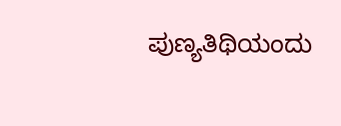ಪುಣ್ಯತಿಥಿಯಂದು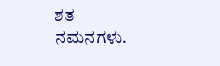ಶತ ನಮನಗಳು.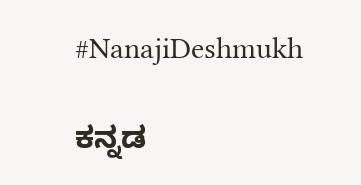#NanajiDeshmukh

ಕನ್ನಡ